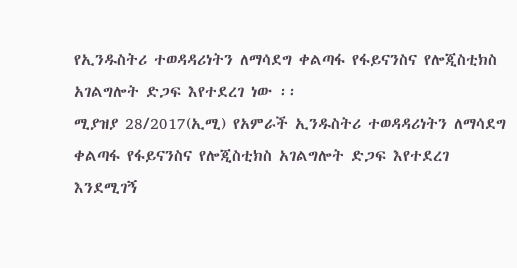የኢንዱስትሪ ተወዳዳሪነትን ለማሳደግ ቀልጣፋ የፋይናንስና የሎጂስቲክስ አገልግሎት ድጋፍ እየተደረገ ነው ፡፡
ሚያዝያ 28/2017(ኢሚ) የአምራች ኢንዱስትሪ ተወዳዳሪነትን ለማሳደግ ቀልጣፋ የፋይናንስና የሎጂስቲክስ አገልግሎት ድጋፍ እየተደረገ እንደሚገኝ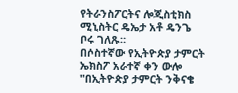የትራንስፖርትና ሎጂስቲክስ ሚኒስትር ዴኤታ አቶ ዴንጌ ቦሩ ገለጹ።
በሶስተኛው የኢትዮጵያ ታምርት ኤክስፖ አራተኛ ቀን ውሎ "በኢትዮጵያ ታምርት ንቅናቄ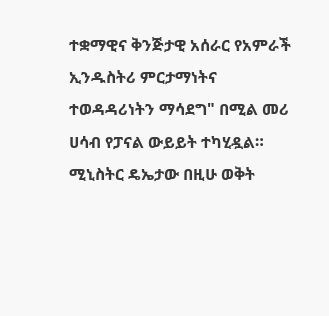ተቋማዊና ቅንጅታዊ አሰራር የአምራች ኢንዱስትሪ ምርታማነትና ተወዳዳሪነትን ማሳደግ" በሚል መሪ ሀሳብ የፓናል ውይይት ተካሂዷል።
ሚኒስትር ዴኤታው በዚሁ ወቅት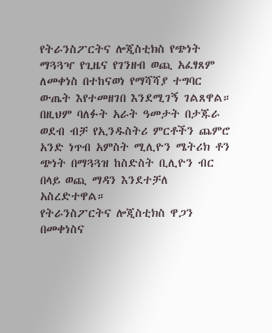የትራንስፖርትና ሎጂስቲክስ የጭነት ማጓጓዣ የጊዜና የገንዘብ ወጪ አፈፃጸም ለመቀነስ በተከናወነ የማሻሻያ ተግባር ውጤት እየተመዘገበ እንደሚገኝ ገልጸዋል።
በዚህም ባለፉት አራት ዓመታት በታጁራ ወደብ ብቻ የኢንዱስትሪ ምርቶችን ጨምሮ አንድ ነጥብ አምስት ሚሊዮን ሜትሪክ ቶን ጭነት በማጓጓዝ ከስድስት ቢሊዮን ብር በላይ ወጪ ማዳን እንደተቻለ አስረድተዋል።
የትራንስፖርትና ሎጂስቲክስ ዋጋን በመቀነስና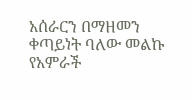አሰራርን በማዘመን ቀጣይነት ባለው መልኩ የአምራች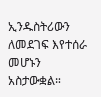ኢንዱስትሪውን ለመደገፍ እየተሰራ መሆኑን አስታውቋል።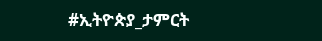#ኢትዮጵያ_ታምርት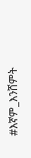#እኛም_እንሸምት